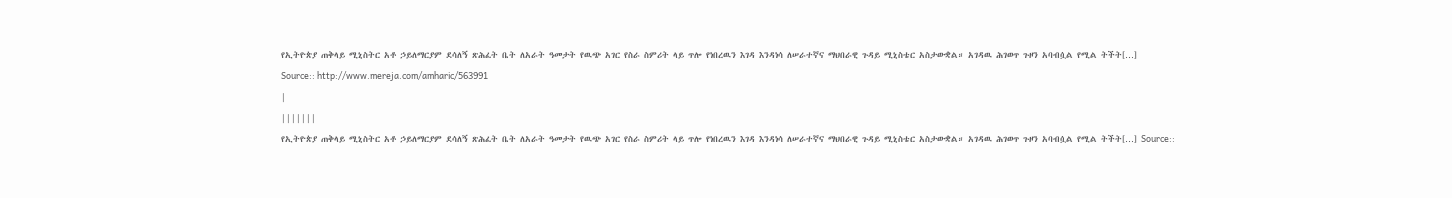የኢትዮጵያ ጠቅላይ ሚኒስትር አቶ ኃይለማርያም ደሳለኝ ጽሕፈት ቤት ለአራት ዓመታት የዉጭ አገር የስራ ስምሪት ላይ ጥሎ የነበረዉን እገዳ እንዳነሳ ለሠራተኛና ማህበራዊ ጉዳይ ሚኒስቴር አስታውቋል። አገዳዉ ሕገወጥ ጉዞን አባብሷል የሚል ትችት[…]
Source:: http://www.mereja.com/amharic/563991
|
|||||||
የኢትዮጵያ ጠቅላይ ሚኒስትር አቶ ኃይለማርያም ደሳለኝ ጽሕፈት ቤት ለአራት ዓመታት የዉጭ አገር የስራ ስምሪት ላይ ጥሎ የነበረዉን እገዳ እንዳነሳ ለሠራተኛና ማህበራዊ ጉዳይ ሚኒስቴር አስታውቋል። አገዳዉ ሕገወጥ ጉዞን አባብሷል የሚል ትችት[…] Source::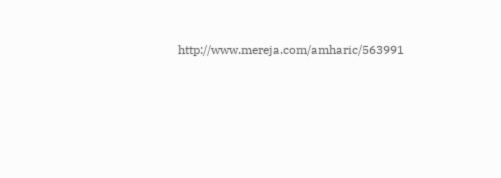http://www.mereja.com/amharic/563991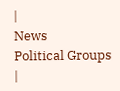|
News
Political Groups |